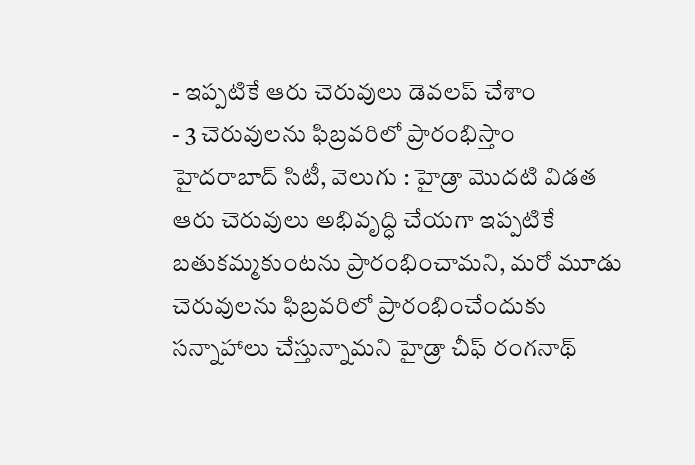- ఇప్పటికే ఆరు చెరువులు డెవలప్ చేశాం
- 3 చెరువులను ఫిబ్రవరిలో ప్రారంభిస్తాం
హైదరాబాద్ సిటీ, వెలుగు : హైడ్రా మొదటి విడత ఆరు చెరువులు అభివృద్ధి చేయగా ఇప్పటికే బతుకమ్మకుంటను ప్రారంభించామని, మరో మూడు చెరువులను ఫిబ్రవరిలో ప్రారంభించేందుకు సన్నాహాలు చేస్తున్నామని హైడ్రా చీఫ్ రంగనాథ్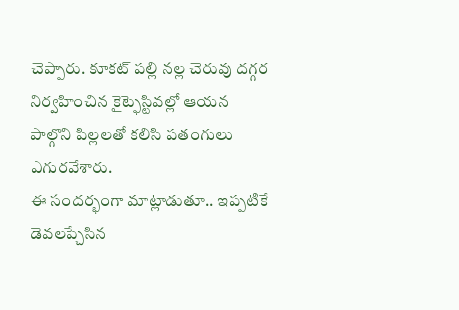చెప్పారు. కూకట్ పల్లి నల్ల చెరువు దగ్గర నిర్వహించిన కైట్ఫెస్టివల్లో ఆయన పాల్గొని పిల్లలతో కలిసి పతంగులు ఎగురవేశారు.
ఈ సందర్భంగా మాట్లాడుతూ.. ఇప్పటికే డెవలప్చేసిన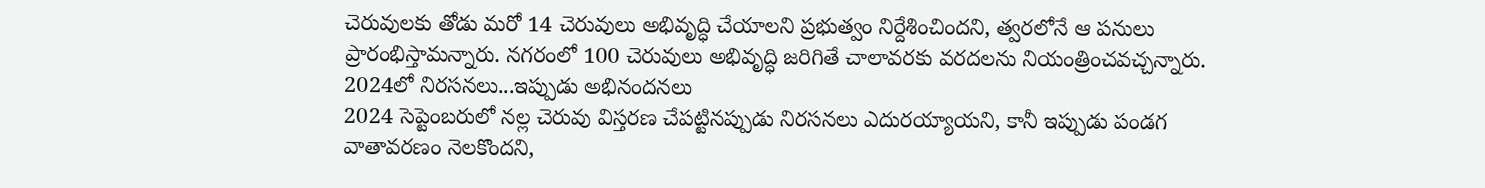చెరువులకు తోడు మరో 14 చెరువులు అభివృద్ధి చేయాలని ప్రభుత్వం నిర్దేశించిందని, త్వరలోనే ఆ పనులు ప్రారంభిస్తామన్నారు. నగరంలో 100 చెరువులు అభివృద్ధి జరిగితే చాలావరకు వరదలను నియంత్రించవచ్చన్నారు.
2024లో నిరసనలు...ఇప్పుడు అభినందనలు
2024 సెప్టెంబరులో నల్ల చెరువు విస్తరణ చేపట్టినప్పుడు నిరసనలు ఎదురయ్యాయని, కానీ ఇప్పుడు పండగ వాతావరణం నెలకొందని,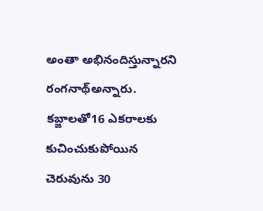అంతా అభినందిస్తున్నారని రంగనాథ్అన్నారు. కబ్జాలతో16 ఎకరాలకు కుచించుకుపోయిన చెరువును 30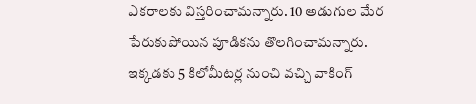ఎకరాలకు విస్తరించామన్నారు. 10 అడుగుల మేర పేరుకుపోయిన పూడికను తొలగించామన్నారు.
ఇక్కడకు 5 కిలోమీటర్ల నుంచి వచ్చి వాకింగ్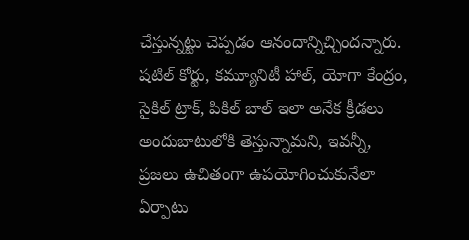చేస్తున్నట్టు చెప్పడం ఆనందాన్నిచ్చిందన్నారు. షటిల్ కోర్టు, కమ్యూనిటీ హాల్, యోగా కేంద్రం, సైకిల్ ట్రాక్, పికిల్ బాల్ ఇలా అనేక క్రీడలు అందుబాటులోకి తెస్తున్నామని, ఇవన్నీ, ప్రజలు ఉచితంగా ఉపయోగించుకునేలా ఏర్పాటు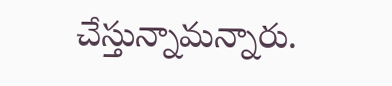చేస్తున్నామన్నారు.